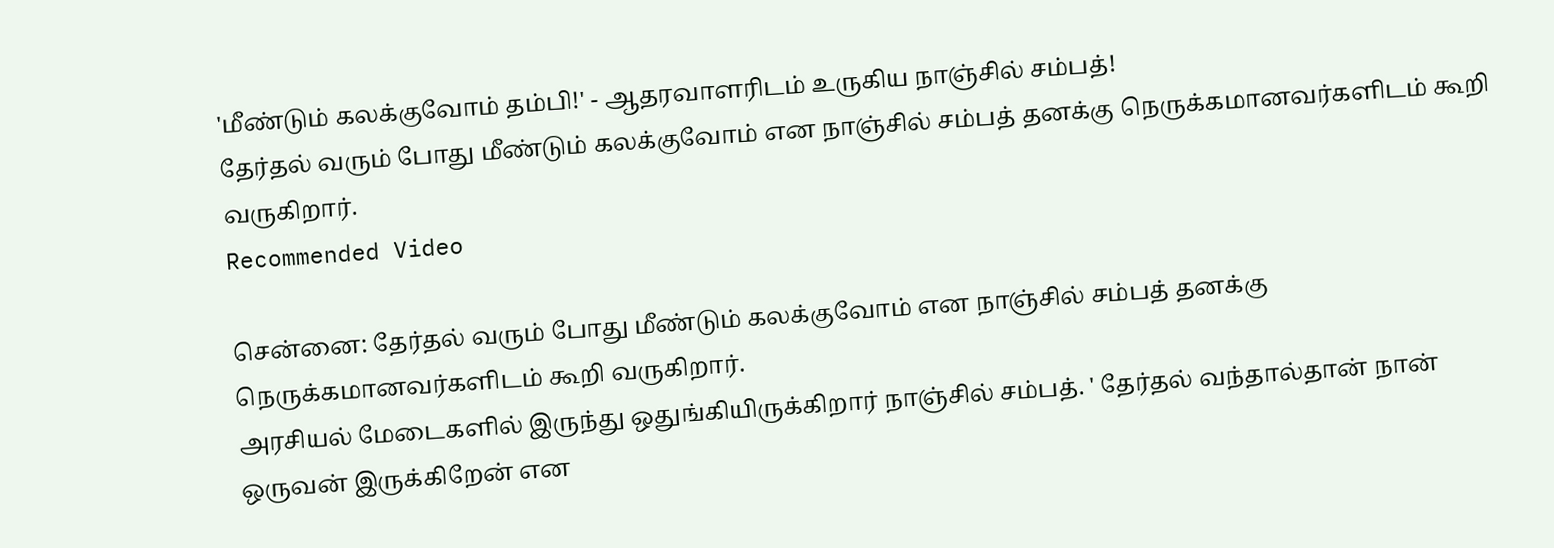'மீண்டும் கலக்குவோம் தம்பி!' - ஆதரவாளரிடம் உருகிய நாஞ்சில் சம்பத்!
தேர்தல் வரும் போது மீண்டும் கலக்குவோம் என நாஞ்சில் சம்பத் தனக்கு நெருக்கமானவர்களிடம் கூறி வருகிறார்.
Recommended Video

சென்னை: தேர்தல் வரும் போது மீண்டும் கலக்குவோம் என நாஞ்சில் சம்பத் தனக்கு நெருக்கமானவர்களிடம் கூறி வருகிறார்.
அரசியல் மேடைகளில் இருந்து ஒதுங்கியிருக்கிறார் நாஞ்சில் சம்பத். ' தேர்தல் வந்தால்தான் நான் ஒருவன் இருக்கிறேன் என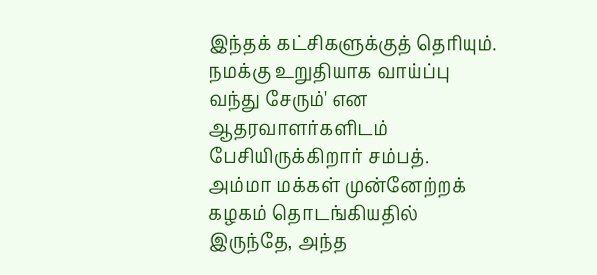இந்தக் கட்சிகளுக்குத் தெரியும். நமக்கு உறுதியாக வாய்ப்பு வந்து சேரும்' என ஆதரவாளர்களிடம் பேசியிருக்கிறார் சம்பத்.
அம்மா மக்கள் முன்னேற்றக் கழகம் தொடங்கியதில் இருந்தே, அந்த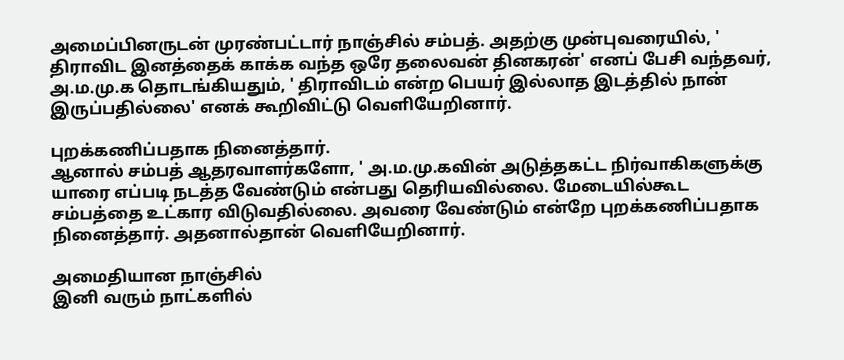அமைப்பினருடன் முரண்பட்டார் நாஞ்சில் சம்பத். அதற்கு முன்புவரையில், ' திராவிட இனத்தைக் காக்க வந்த ஒரே தலைவன் தினகரன்' எனப் பேசி வந்தவர், அ.ம.மு.க தொடங்கியதும், ' திராவிடம் என்ற பெயர் இல்லாத இடத்தில் நான் இருப்பதில்லை' எனக் கூறிவிட்டு வெளியேறினார்.

புறக்கணிப்பதாக நினைத்தார்.
ஆனால் சம்பத் ஆதரவாளர்களோ, ' அ.ம.மு.கவின் அடுத்தகட்ட நிர்வாகிகளுக்கு யாரை எப்படி நடத்த வேண்டும் என்பது தெரியவில்லை. மேடையில்கூட சம்பத்தை உட்கார விடுவதில்லை. அவரை வேண்டும் என்றே புறக்கணிப்பதாக நினைத்தார். அதனால்தான் வெளியேறினார்.

அமைதியான நாஞ்சில்
இனி வரும் நாட்களில்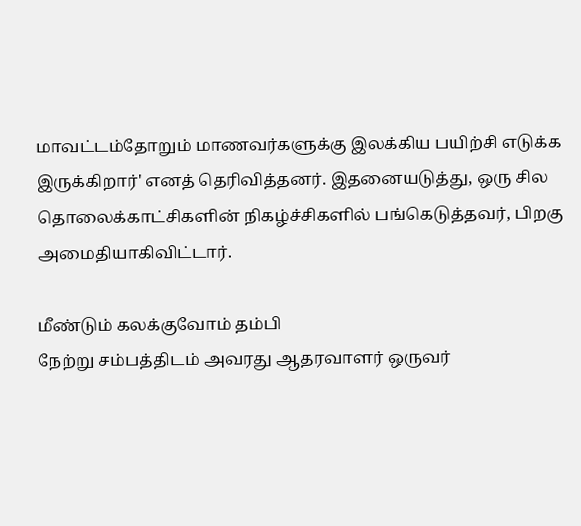மாவட்டம்தோறும் மாணவர்களுக்கு இலக்கிய பயிற்சி எடுக்க இருக்கிறார்' எனத் தெரிவித்தனர். இதனையடுத்து, ஒரு சில தொலைக்காட்சிகளின் நிகழ்ச்சிகளில் பங்கெடுத்தவர், பிறகு அமைதியாகிவிட்டார்.

மீண்டும் கலக்குவோம் தம்பி
நேற்று சம்பத்திடம் அவரது ஆதரவாளர் ஒருவர்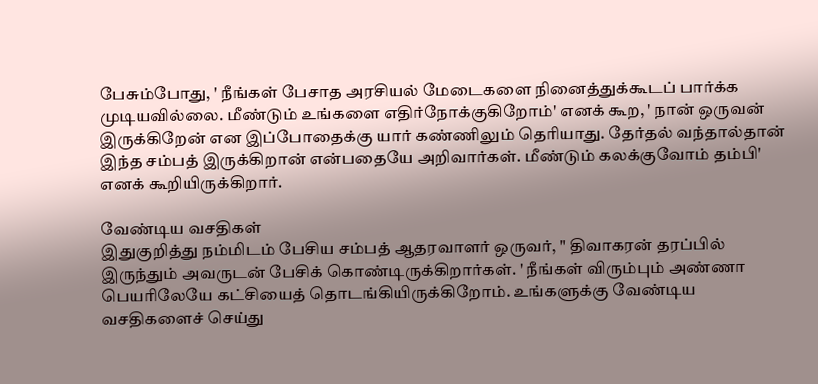பேசும்போது, ' நீங்கள் பேசாத அரசியல் மேடைகளை நினைத்துக்கூடப் பார்க்க முடியவில்லை. மீண்டும் உங்களை எதிர்நோக்குகிறோம்' எனக் கூற, ' நான் ஒருவன் இருக்கிறேன் என இப்போதைக்கு யார் கண்ணிலும் தெரியாது. தேர்தல் வந்தால்தான் இந்த சம்பத் இருக்கிறான் என்பதையே அறிவார்கள். மீண்டும் கலக்குவோம் தம்பி' எனக் கூறியிருக்கிறார்.

வேண்டிய வசதிகள்
இதுகுறித்து நம்மிடம் பேசிய சம்பத் ஆதரவாளர் ஒருவர், " திவாகரன் தரப்பில் இருந்தும் அவருடன் பேசிக் கொண்டிருக்கிறார்கள். ' நீங்கள் விரும்பும் அண்ணா பெயரிலேயே கட்சியைத் தொடங்கியிருக்கிறோம். உங்களுக்கு வேண்டிய வசதிகளைச் செய்து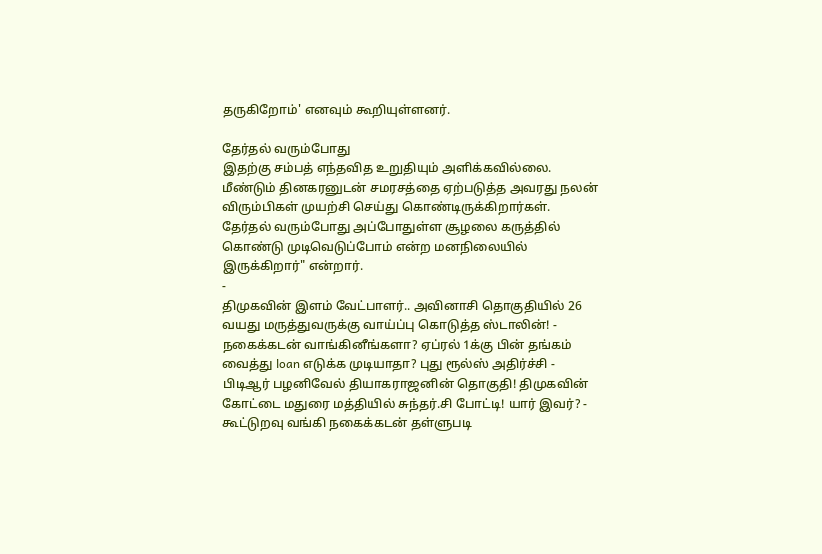தருகிறோம்' எனவும் கூறியுள்ளனர்.

தேர்தல் வரும்போது
இதற்கு சம்பத் எந்தவித உறுதியும் அளிக்கவில்லை. மீண்டும் தினகரனுடன் சமரசத்தை ஏற்படுத்த அவரது நலன் விரும்பிகள் முயற்சி செய்து கொண்டிருக்கிறார்கள். தேர்தல் வரும்போது அப்போதுள்ள சூழலை கருத்தில் கொண்டு முடிவெடுப்போம் என்ற மனநிலையில் இருக்கிறார்" என்றார்.
-
திமுகவின் இளம் வேட்பாளர்.. அவினாசி தொகுதியில் 26 வயது மருத்துவருக்கு வாய்ப்பு கொடுத்த ஸ்டாலின்! -
நகைக்கடன் வாங்கினீங்களா? ஏப்ரல் 1க்கு பின் தங்கம் வைத்து loan எடுக்க முடியாதா? புது ரூல்ஸ் அதிர்ச்சி -
பிடிஆர் பழனிவேல் தியாகராஜனின் தொகுதி! திமுகவின் கோட்டை மதுரை மத்தியில் சுந்தர்.சி போட்டி! யார் இவர்? -
கூட்டுறவு வங்கி நகைக்கடன் தள்ளுபடி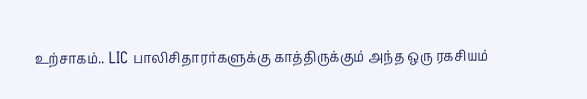உற்சாகம்.. LIC பாலிசிதாரர்களுக்கு காத்திருக்கும் அந்த ஒரு ரகசியம்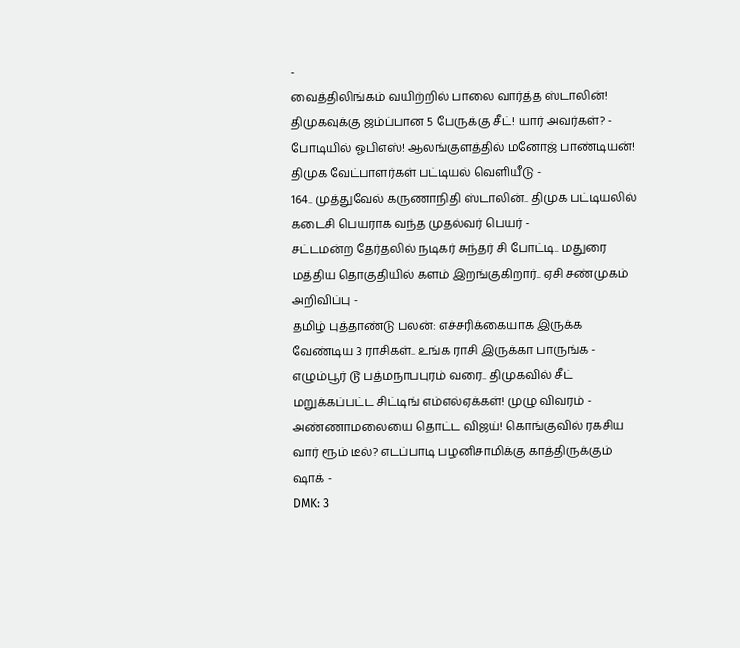-
வைத்திலிங்கம் வயிற்றில் பாலை வார்த்த ஸ்டாலின்! திமுகவுக்கு ஜம்ப்பான 5 பேருக்கு சீட்! யார் அவர்கள்? -
போடியில் ஓபிஎஸ்! ஆலங்குளத்தில் மனோஜ் பாண்டியன்! திமுக வேட்பாளர்கள் பட்டியல் வெளியீடு -
164.. முத்துவேல் கருணாநிதி ஸ்டாலின்.. திமுக பட்டியலில் கடைசி பெயராக வந்த முதல்வர் பெயர் -
சட்டமன்ற தேர்தலில் நடிகர் சுந்தர் சி போட்டி.. மதுரை மத்திய தொகுதியில் களம் இறங்குகிறார்.. ஏசி சண்முகம் அறிவிப்பு -
தமிழ் புத்தாண்டு பலன்: எச்சரிக்கையாக இருக்க வேண்டிய 3 ராசிகள்.. உங்க ராசி இருக்கா பாருங்க -
எழும்பூர் டூ பத்மநாபபுரம் வரை.. திமுகவில் சீட் மறுக்கப்பட்ட சிட்டிங் எம்எல்ஏக்கள்! முழு விவரம் -
அண்ணாமலையை தொட்ட விஜய்! கொங்குவில் ரகசிய வார் ரூம் டீல்? எடப்பாடி பழனிசாமிக்கு காத்திருக்கும் ஷாக் -
DMK: 3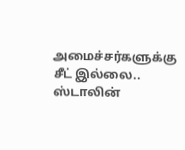அமைச்சர்களுக்கு சீட் இல்லை.. ஸ்டாலின்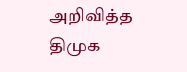அறிவித்த திமுக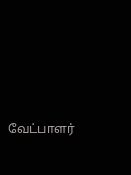வேட்பாளர்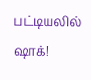பட்டியலில் ஷாக்!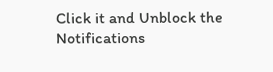Click it and Unblock the Notifications